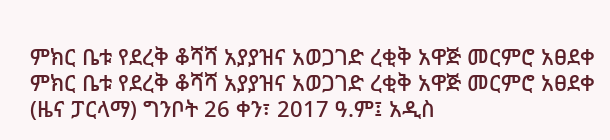ምክር ቤቱ የደረቅ ቆሻሻ አያያዝና አወጋገድ ረቂቅ አዋጅ መርምሮ አፀደቀ
ምክር ቤቱ የደረቅ ቆሻሻ አያያዝና አወጋገድ ረቂቅ አዋጅ መርምሮ አፀደቀ
(ዜና ፓርላማ) ግንቦት 26 ቀን፣ 2017 ዓ.ም፤ አዲስ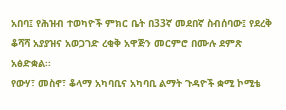አበባ፤ የሕዝብ ተወካዮች ምክር ቤት በ33ኛ መደበኛ ስብሰባው፤ የደረቅ ቆሻሻ አያያዝና አወጋገድ ረቂቅ አዋጅን መርምሮ በሙሉ ደምጽ አፅድቋል፡፡
የውሃ፣ መስኖ፣ ቆላማ አካባቢና አካባቢ ልማት ጉዳዮች ቋሚ ኮሚቴ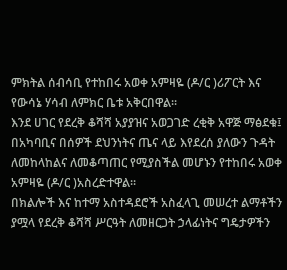ምክትል ሰብሳቢ የተከበሩ አወቀ አምዛዬ (ዶ/ር )ሪፖርት እና የውሳኔ ሃሳብ ለምክር ቤቱ አቅርበዋል፡፡
እንደ ሀገር የደረቅ ቆሻሻ አያያዝና አወጋገድ ረቂቅ አዋጅ ማፅደቁ፤ በአካባቢና በሰዎች ደህንነትና ጤና ላይ እየደረሰ ያለውን ጉዳት ለመከላከልና ለመቆጣጠር የሚያስችል መሆኑን የተከበሩ አወቀ አምዛዬ (ዶ/ር )አስረድተዋል፡፡
በክልሎች እና ከተማ አስተዳደሮች አስፈላጊ መሠረተ ልማቶችን ያሟላ የደረቅ ቆሻሻ ሥርዓት ለመዘርጋት ኃላፊነትና ግዴታዎችን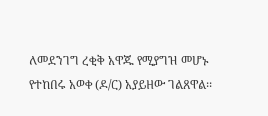ለመደንገግ ረቂቅ አዋጁ የሚያግዝ መሆኑ የተከበሩ አወቀ (ዶ/ር) አያይዘው ገልጸዋል፡፡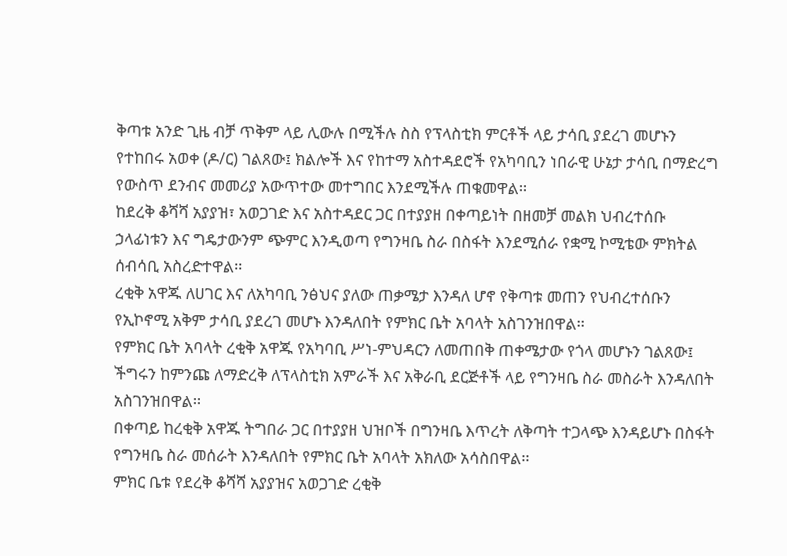ቅጣቱ አንድ ጊዜ ብቻ ጥቅም ላይ ሊውሉ በሚችሉ ስስ የፕላስቲክ ምርቶች ላይ ታሳቢ ያደረገ መሆኑን የተከበሩ አወቀ (ዶ/ር) ገልጸው፤ ክልሎች እና የከተማ አስተዳደሮች የአካባቢን ነበራዊ ሁኔታ ታሳቢ በማድረግ የውስጥ ደንብና መመሪያ አውጥተው መተግበር እንደሚችሉ ጠቁመዋል፡፡
ከደረቅ ቆሻሻ አያያዝ፣ አወጋገድ እና አስተዳደር ጋር በተያያዘ በቀጣይነት በዘመቻ መልክ ህብረተሰቡ ኃላፊነቱን እና ግዴታውንም ጭምር እንዲወጣ የግንዛቤ ስራ በስፋት እንደሚሰራ የቋሚ ኮሚቴው ምክትል ሰብሳቢ አስረድተዋል፡፡
ረቂቅ አዋጁ ለሀገር እና ለአካባቢ ንፅህና ያለው ጠቃሜታ እንዳለ ሆኖ የቅጣቱ መጠን የህብረተሰቡን የኢኮኖሚ አቅም ታሳቢ ያደረገ መሆኑ እንዳለበት የምክር ቤት አባላት አስገንዝበዋል፡፡
የምክር ቤት አባላት ረቂቅ አዋጁ የአካባቢ ሥነ-ምህዳርን ለመጠበቅ ጠቀሜታው የጎላ መሆኑን ገልጸው፤ ችግሩን ከምንጩ ለማድረቅ ለፕላስቲክ አምራች እና አቅራቢ ደርጅቶች ላይ የግንዛቤ ስራ መስራት እንዳለበት አስገንዝበዋል፡፡
በቀጣይ ከረቂቅ አዋጁ ትግበራ ጋር በተያያዘ ህዝቦች በግንዛቤ እጥረት ለቅጣት ተጋላጭ እንዳይሆኑ በስፋት የግንዛቤ ስራ መሰራት እንዳለበት የምክር ቤት አባላት አክለው አሳስበዋል፡፡
ምክር ቤቱ የደረቅ ቆሻሻ አያያዝና አወጋገድ ረቂቅ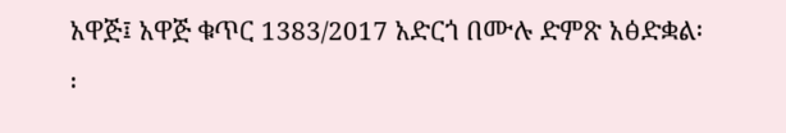አዋጅ፤ አዋጅ ቁጥር 1383/2017 አድርጎ በሙሉ ድምጽ አፅድቋል፡፡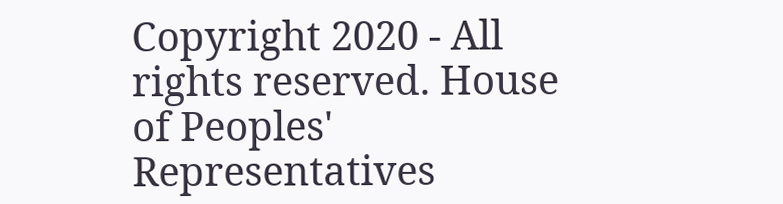Copyright 2020 - All rights reserved. House of Peoples' Representatives